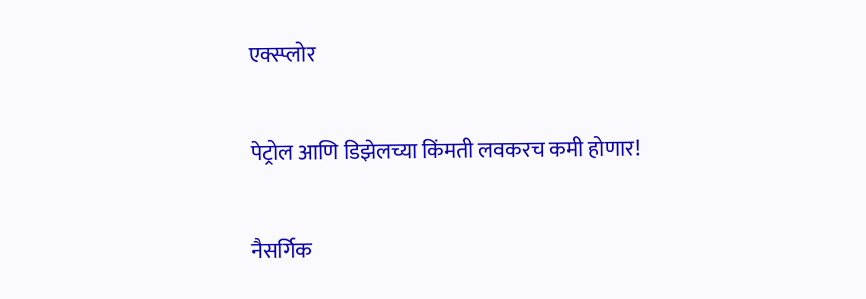एक्स्प्लोर

पेट्रोल आणि डिझेलच्या किंमती लवकरच कमी होणार!

नैसर्गिक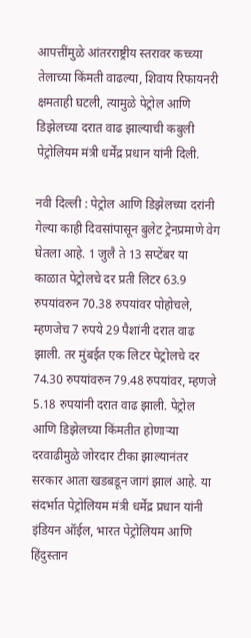आपत्तींमुळे आंतरराष्ट्रीय स्तरावर कच्च्या तेलाच्या किंमती वाढल्या, शिवाय रिफायनरी क्षमताही घटली, त्यामुळे पेट्रोल आणि डिझेलच्या दरात वाढ झाल्याची कबुली पेट्रोलियम मंत्री धर्मेंद्र प्रधान यांनी दिली.

नवी दिल्ली : पेट्रोल आणि डिझेलच्या दरांनी गेल्या काही दिवसांपासून बुलेट ट्रेनप्रमाणे वेग घेतला आहे. 1 जुलै ते 13 सप्टेंबर या काळात पेट्रोलचे दर प्रती लिटर 63.9 रुपयांवरुन 70.38 रुपयांवर पोहोचले, म्हणजेच 7 रुपये 29 पैशांनी दरात वाढ झाली. तर मुंबईत एक लिटर पेट्रोलचे दर 74.30 रुपयांवरुन 79.48 रुपयांवर, म्हणजे 5.18 रुपयांनी दरात वाढ झाली. पेट्रोल आणि डिझेलच्या किंमतीत होणाऱ्या दरवाढीमुळे जोरदार टीका झाल्यानंतर सरकार आता खडबडून जागं झालं आहे. या संदर्भात पेट्रोलियम मंत्री धर्मेंद्र प्रधान यांनी इंडियन ऑईल, भारत पेट्रोलियम आणि हिंदुस्तान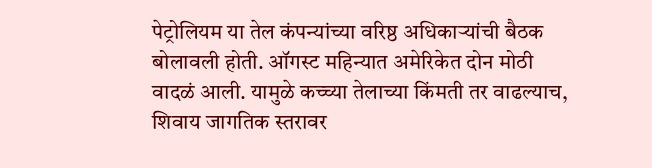पेट्रोलियम या तेल कंपन्यांच्या वरिष्ठ अधिकाऱ्यांची बैठक बोलावली होती. ऑगस्ट महिन्यात अमेरिकेत दोन मोठी वादळं आली. यामुळे कच्च्या तेलाच्या किंमती तर वाढल्याच, शिवाय जागतिक स्तरावर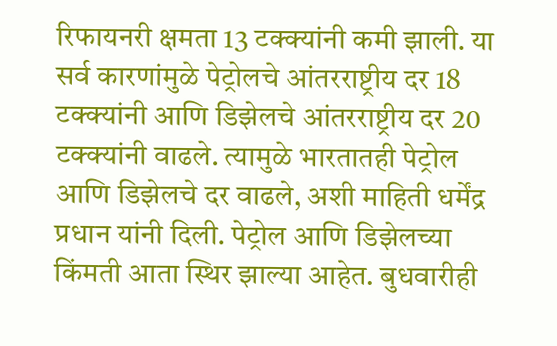रिफायनरी क्षमता 13 टक्क्यांनी कमी झाली. या सर्व कारणांमुळे पेट्रोलचे आंतरराष्ट्रीय दर 18 टक्क्यांनी आणि डिझेलचे आंतरराष्ट्रीय दर 20 टक्क्यांनी वाढले. त्यामुळे भारतातही पेट्रोल आणि डिझेलचे दर वाढले, अशी माहिती धर्मेंद्र प्रधान यांनी दिली. पेट्रोल आणि डिझेलच्या किंमती आता स्थिर झाल्या आहेत. बुधवारीही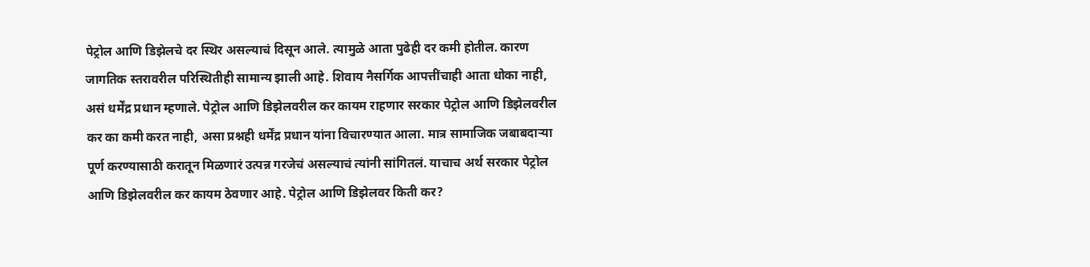पेट्रोल आणि डिझेलचे दर स्थिर असल्याचं दिसून आले. त्यामुळे आता पुढेही दर कमी होतील. कारण जागतिक स्तरावरील परिस्थितीही सामान्य झाली आहे. शिवाय नैसर्गिक आपत्तींचाही आता धोका नाही, असं धर्मेंद्र प्रधान म्हणाले. पेट्रोल आणि डिझेलवरील कर कायम राहणार सरकार पेट्रोल आणि डिझेलवरील कर का कमी करत नाही, असा प्रश्नही धर्मेंद्र प्रधान यांना विचारण्यात आला. मात्र सामाजिक जबाबदाऱ्या पूर्ण करण्यासाठी करातून मिळणारं उत्पन्न गरजेचं असल्याचं त्यांनी सांगितलं. याचाच अर्थ सरकार पेट्रोल आणि डिझेलवरील कर कायम ठेवणार आहे. पेट्रोल आणि डिझेलवर किती कर?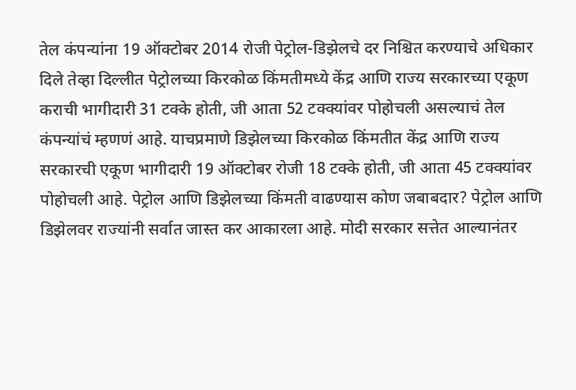तेल कंपन्यांना 19 ऑक्टोबर 2014 रोजी पेट्रोल-डिझेलचे दर निश्चित करण्याचे अधिकार दिले तेव्हा दिल्लीत पेट्रोलच्या किरकोळ किंमतीमध्ये केंद्र आणि राज्य सरकारच्या एकूण कराची भागीदारी 31 टक्के होती, जी आता 52 टक्क्यांवर पोहोचली असल्याचं तेल कंपन्यांचं म्हणणं आहे. याचप्रमाणे डिझेलच्या किरकोळ किंमतीत केंद्र आणि राज्य सरकारची एकूण भागीदारी 19 ऑक्टोबर रोजी 18 टक्के होती, जी आता 45 टक्क्यांवर पोहोचली आहे. पेट्रोल आणि डिझेलच्या किंमती वाढण्यास कोण जबाबदार? पेट्रोल आणि डिझेलवर राज्यांनी सर्वात जास्त कर आकारला आहे. मोदी सरकार सत्तेत आल्यानंतर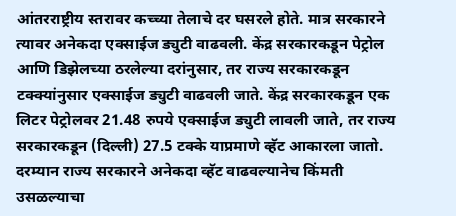आंतरराष्ट्रीय स्तरावर कच्च्या तेलाचे दर घसरले होते. मात्र सरकारने त्यावर अनेकदा एक्साईज ड्युटी वाढवली. केंद्र सरकारकडून पेट्रोल आणि डिझेलच्या ठरलेल्या दरांनुसार, तर राज्य सरकारकडून टक्क्यांनुसार एक्साईज ड्युटी वाढवली जाते. केंद्र सरकारकडून एक लिटर पेट्रोलवर 21.48 रुपये एक्साईज ड्युटी लावली जाते, तर राज्य सरकारकडून (दिल्ली) 27.5 टक्के याप्रमाणे व्हॅट आकारला जातो. दरम्यान राज्य सरकारने अनेकदा व्हॅट वाढवल्यानेच किंमती उसळल्याचा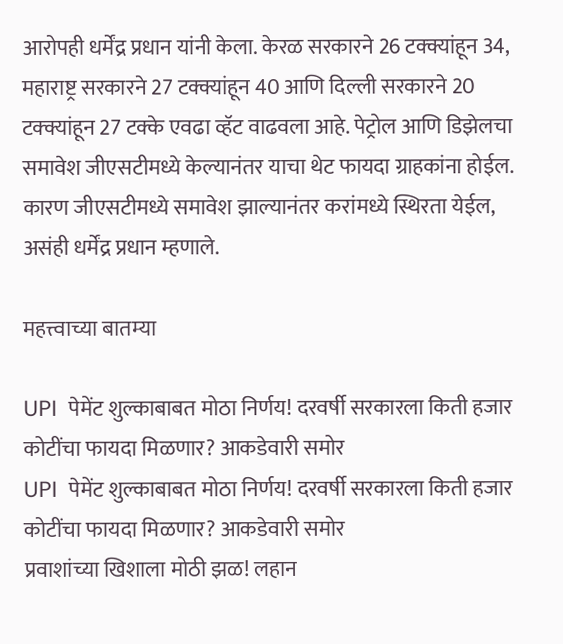आरोपही धर्मेंद्र प्रधान यांनी केला. केरळ सरकारने 26 टक्क्यांहून 34, महाराष्ट्र सरकारने 27 टक्क्यांहून 40 आणि दिल्ली सरकारने 20 टक्क्यांहून 27 टक्के एवढा व्हॅट वाढवला आहे. पेट्रोल आणि डिझेलचा समावेश जीएसटीमध्ये केल्यानंतर याचा थेट फायदा ग्राहकांना होईल. कारण जीएसटीमध्ये समावेश झाल्यानंतर करांमध्ये स्थिरता येईल, असंही धर्मेंद्र प्रधान म्हणाले.

महत्त्वाच्या बातम्या

UPI  पेमेंट शुल्काबाबत मोठा निर्णय! दरवर्षी सरकारला किती हजार कोटींचा फायदा मिळणार? आकडेवारी समोर
UPI  पेमेंट शुल्काबाबत मोठा निर्णय! दरवर्षी सरकारला किती हजार कोटींचा फायदा मिळणार? आकडेवारी समोर
प्रवाशांच्या खिशाला मोठी झळ! लहान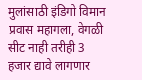मुलांसाठी इंडिगो विमान प्रवास महागला, वेगळी सीट नाही तरीही 3 हजार द्यावे लागणार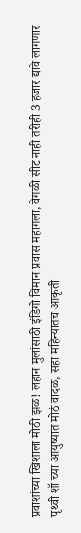प्रवाशांच्या खिशाला मोठी झळ! लहान मुलांसाठी इंडिगो विमान प्रवास महागला, वेगळी सीट नाही तरीही 3 हजार द्यावे लागणार
पृथ्वी शॉ च्या आयुष्यात मोठं वादळ, सहा महिन्यातच आकृती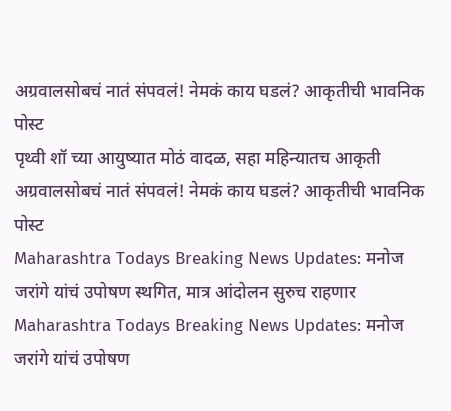अग्रवालसोबचं नातं संपवलं! नेमकं काय घडलं? आकृतीची भावनिक पोस्ट
पृथ्वी शॉ च्या आयुष्यात मोठं वादळ, सहा महिन्यातच आकृती अग्रवालसोबचं नातं संपवलं! नेमकं काय घडलं? आकृतीची भावनिक पोस्ट
Maharashtra Todays Breaking News Updates: मनोज जरांगे यांचं उपोषण स्थगित, मात्र आंदोलन सुरुच राहणार
Maharashtra Todays Breaking News Updates: मनोज जरांगे यांचं उपोषण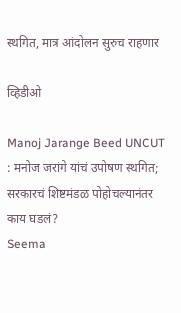स्थगित, मात्र आंदोलन सुरुच राहणार

व्हिडीओ

Manoj Jarange Beed UNCUT : मनोज जरांगे यांचं उपोषण स्थगित; सरकारचं शिष्टमंडळ पोहोचल्यानंतर काय घडलं?
Seema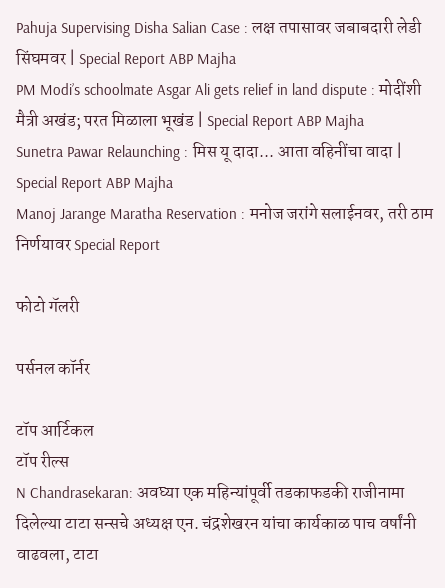Pahuja Supervising Disha Salian Case : लक्ष तपासावर जबाबदारी लेडी सिंघमवर | Special Report ABP Majha
PM Modi’s schoolmate Asgar Ali gets relief in land dispute : मोदींशी मैत्री अखंड; परत मिळाला भूखंड | Special Report ABP Majha
Sunetra Pawar Relaunching : मिस यू दादा... आता वहिनींचा वादा | Special Report ABP Majha
Manoj Jarange Maratha Reservation : मनोज जरांगे सलाईनवर, तरी ठाम निर्णयावर Special Report

फोटो गॅलरी

पर्सनल कॉर्नर

टॉप आर्टिकल
टॉप रील्स
N Chandrasekaran: अवघ्या एक महिन्यांपूर्वी तडकाफडकी राजीनामा दिलेल्या टाटा सन्सचे अध्यक्ष एन. चंद्रशेखरन यांचा कार्यकाळ पाच वर्षांनी वाढवला, टाटा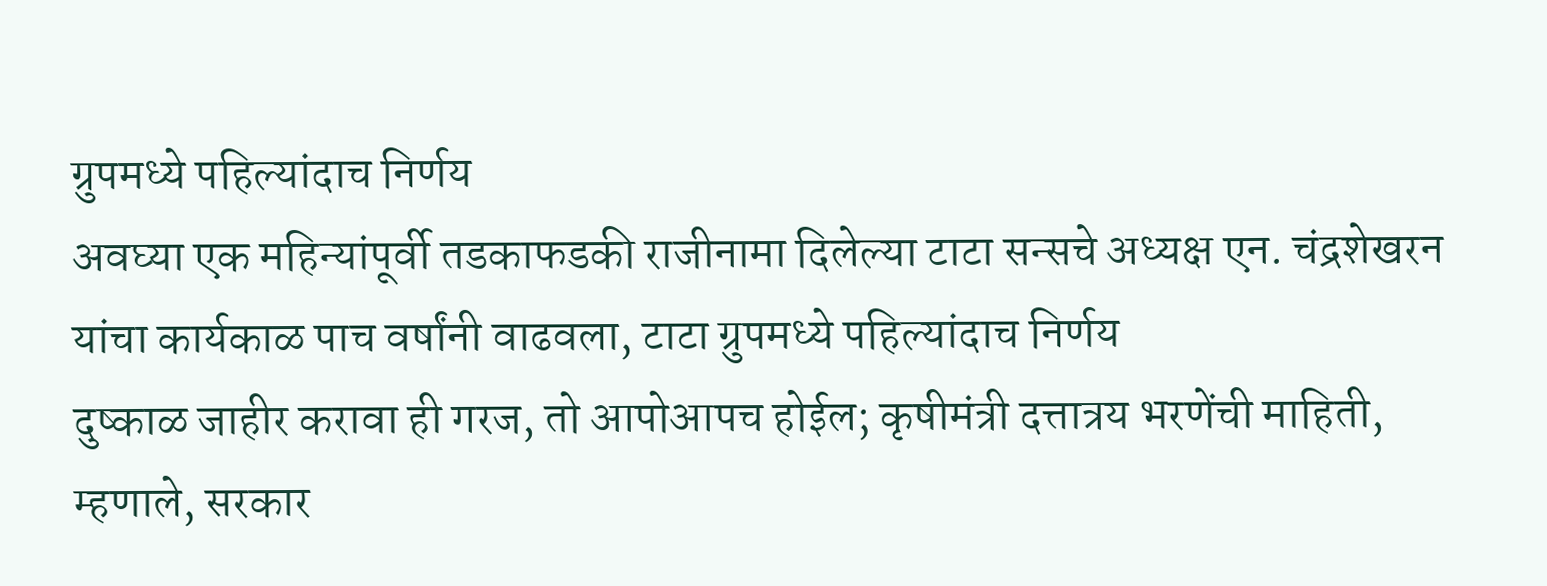ग्रुपमध्ये पहिल्यांदाच निर्णय
अवघ्या एक महिन्यांपूर्वी तडकाफडकी राजीनामा दिलेल्या टाटा सन्सचे अध्यक्ष एन. चंद्रशेखरन यांचा कार्यकाळ पाच वर्षांनी वाढवला, टाटा ग्रुपमध्ये पहिल्यांदाच निर्णय
दुष्काळ जाहीर करावा ही गरज, तो आपोआपच होईल; कृषीमंत्री दत्तात्रय भरणेंची माहिती, म्हणाले, सरकार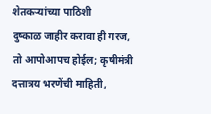शेतकऱ्यांच्या पाठिशी
दुष्काळ जाहीर करावा ही गरज, तो आपोआपच होईल; कृषीमंत्री दत्तात्रय भरणेंची माहिती,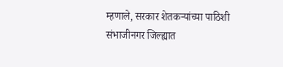म्हणाले, सरकार शेतकऱ्यांच्या पाठिशी
संभाजीनगर जिल्ह्यात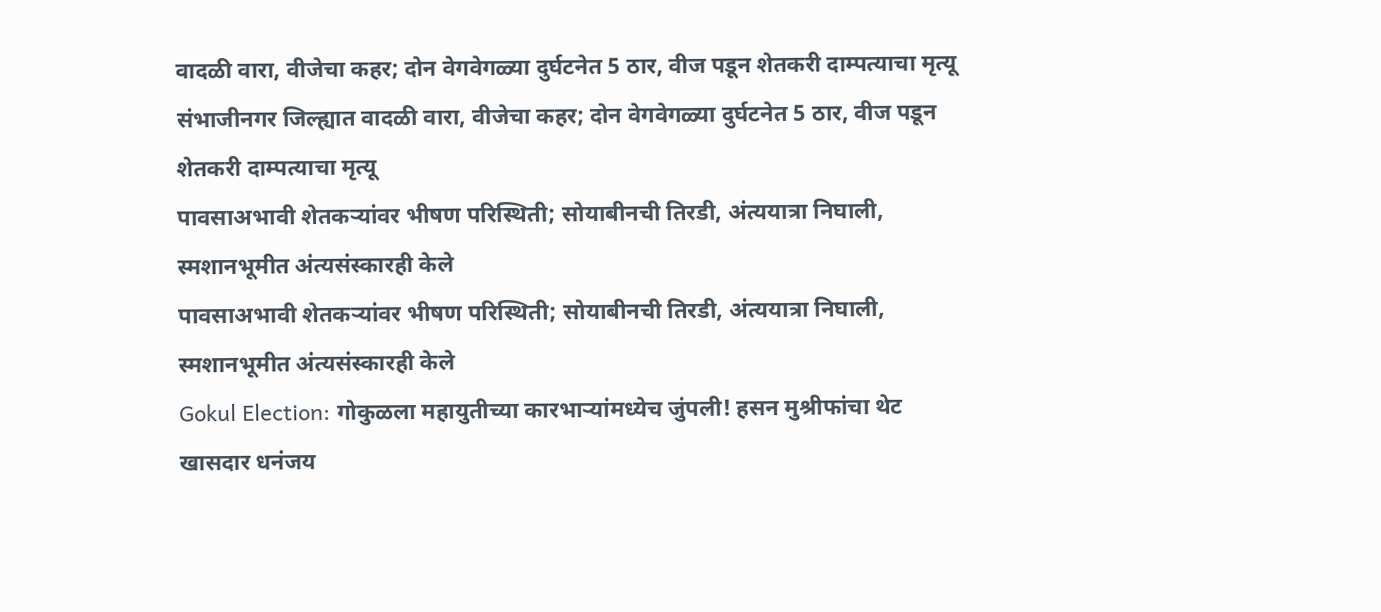वादळी वारा, वीजेचा कहर; दोन वेगवेगळ्या दुर्घटनेत 5 ठार, वीज पडून शेतकरी दाम्पत्याचा मृत्यू
संभाजीनगर जिल्ह्यात वादळी वारा, वीजेचा कहर; दोन वेगवेगळ्या दुर्घटनेत 5 ठार, वीज पडून शेतकरी दाम्पत्याचा मृत्यू
पावसाअभावी शेतकऱ्यांवर भीषण परिस्थिती; सोयाबीनची तिरडी, अंत्ययात्रा निघाली, स्मशानभूमीत अंत्यसंस्कारही केले
पावसाअभावी शेतकऱ्यांवर भीषण परिस्थिती; सोयाबीनची तिरडी, अंत्ययात्रा निघाली, स्मशानभूमीत अंत्यसंस्कारही केले
Gokul Election: गोकुळला महायुतीच्या कारभाऱ्यांमध्येच जुंपली! हसन मुश्रीफांचा थेट खासदार धनंजय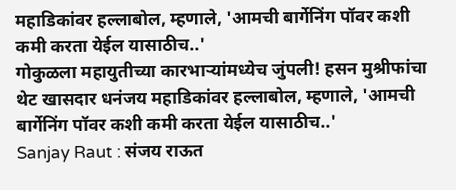महाडिकांवर हल्लाबोल, म्हणाले, 'आमची बार्गेनिंग पॉवर कशी कमी करता येईल यासाठीच..'
गोकुळला महायुतीच्या कारभाऱ्यांमध्येच जुंपली! हसन मुश्रीफांचा थेट खासदार धनंजय महाडिकांवर हल्लाबोल, म्हणाले, 'आमची बार्गेनिंग पॉवर कशी कमी करता येईल यासाठीच..'
Sanjay Raut : संजय राऊत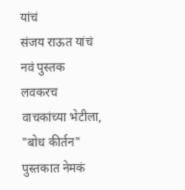यांचं
संजय राऊत यांचं नवं पुस्तक लवकरच वाचकांच्या भेटीला,  "बोध कीर्तन" पुस्तकात नेमकं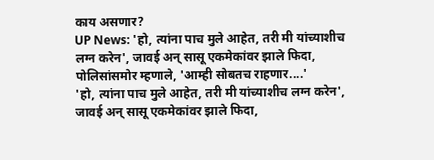काय असणार?
UP News: 'हो, त्यांना पाच मुले आहेत, तरी मी यांच्याशीच लग्न करेन', जावई अन् सासू एकमेकांवर झाले फिदा, पोलिसांसमोर म्हणाले, 'आम्ही सोबतच राहणार....'
'हो, त्यांना पाच मुले आहेत, तरी मी यांच्याशीच लग्न करेन', जावई अन् सासू एकमेकांवर झाले फिदा,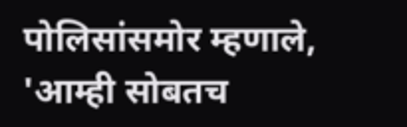पोलिसांसमोर म्हणाले, 'आम्ही सोबतच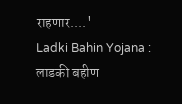राहणार....'
Ladki Bahin Yojana : लाडकी बहीण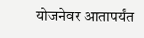योजनेवर आतापर्यंत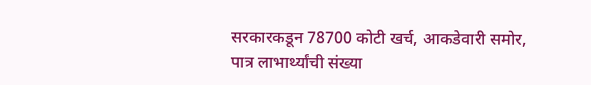सरकारकडून 78700 कोटी खर्च, आकडेवारी समोर, पात्र लाभार्थ्यांची संख्या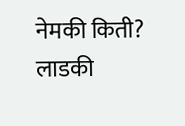नेमकी किती?
लाडकी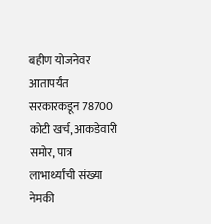बहीण योजनेवर आतापर्यंत सरकारकडून 78700 कोटी खर्च, आकडेवारी समोर, पात्र लाभार्थ्यांची संख्या नेमकी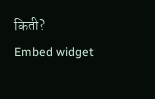किती?
Embed widget